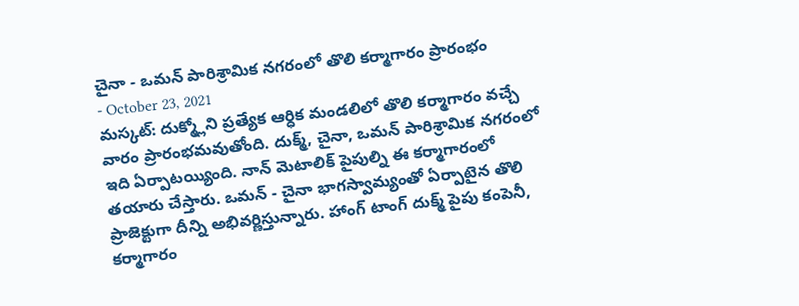చైనా - ఒమన్ పారిశ్రామిక నగరంలో తొలి కర్మాగారం ప్రారంభం
- October 23, 2021
మస్కట్: దుక్మ్లోని ప్రత్యేక ఆర్ధిక మండలిలో తొలి కర్మాగారం వచ్చే వారం ప్రారంభమవుతోంది. దుక్మ్, చైనా, ఒమన్ పారిశ్రామిక నగరంలో ఇది ఏర్పాటయ్యింది. నాన్ మెటాలిక్ పైపుల్ని ఈ కర్మాగారంలో తయారు చేస్తారు. ఒమన్ - చైనా భాగస్వామ్యంతో ఏర్పాటైన తొలి ప్రాజెక్టుగా దీన్ని అభివర్ణిస్తున్నారు. హాంగ్ టాంగ్ దుక్మ్ పైపు కంపెనీ, కర్మాగారం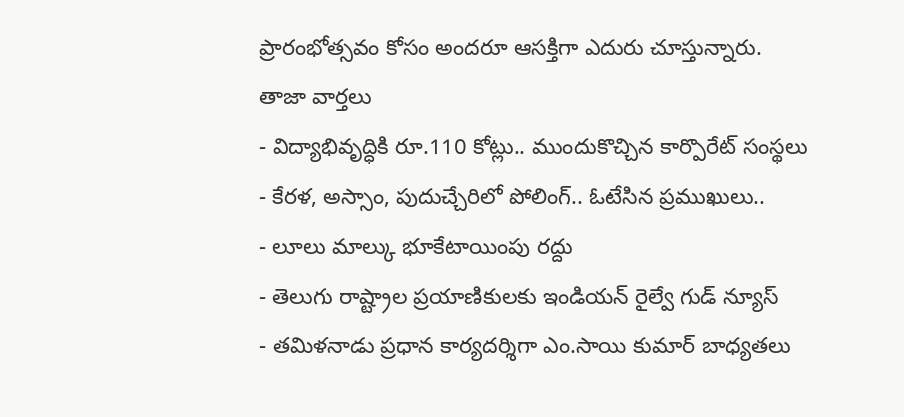ప్రారంభోత్సవం కోసం అందరూ ఆసక్తిగా ఎదురు చూస్తున్నారు.
తాజా వార్తలు
- విద్యాభివృద్ధికి రూ.110 కోట్లు.. ముందుకొచ్చిన కార్పొరేట్ సంస్థలు
- కేరళ, అస్సాం, పుదుచ్చేరిలో పోలింగ్.. ఓటేసిన ప్రముఖులు..
- లూలు మాల్కు భూకేటాయింపు రద్దు
- తెలుగు రాష్ట్రాల ప్రయాణికులకు ఇండియన్ రైల్వే గుడ్ న్యూస్
- తమిళనాడు ప్రధాన కార్యదర్శిగా ఎం.సాయి కుమార్ బాధ్యతలు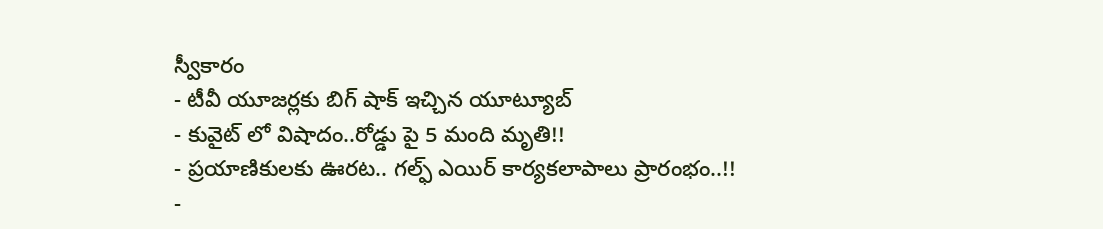స్వీకారం
- టీవీ యూజర్లకు బిగ్ షాక్ ఇచ్చిన యూట్యూబ్
- కువైట్ లో విషాదం..రోడ్డు పై 5 మంది మృతి!!
- ప్రయాణికులకు ఊరట.. గల్ఫ్ ఎయిర్ కార్యకలాపాలు ప్రారంభం..!!
-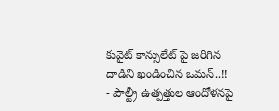కువైట్ కాన్సులేట్ పై జరిగిన దాడిని ఖండించిన ఒమన్..!!
- పౌల్ట్రీ ఉత్పత్తుల ఆందోళనపై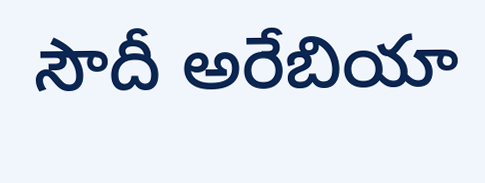సౌదీ అరేబియా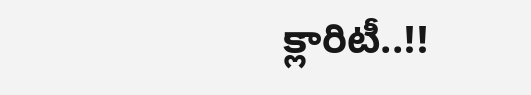క్లారిటీ..!!